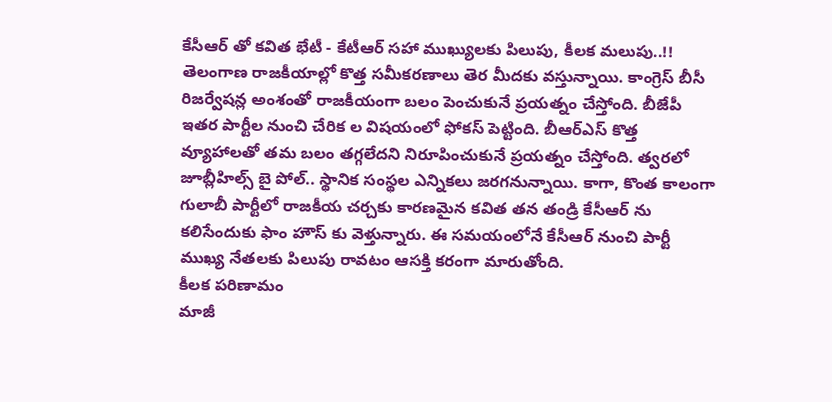కేసీఆర్ తో కవిత భేటీ - కేటీఆర్ సహా ముఖ్యులకు పిలుపు, కీలక మలుపు..!!
తెలంగాణ రాజకీయాల్లో కొత్త సమీకరణాలు తెర మీదకు వస్తున్నాయి. కాంగ్రెస్ బీసీ రిజర్వేషన్ల అంశంతో రాజకీయంగా బలం పెంచుకునే ప్రయత్నం చేస్తోంది. బీజేపీ ఇతర పార్టీల నుంచి చేరిక ల విషయంలో ఫోకస్ పెట్టింది. బీఆర్ఎస్ కొత్త వ్యూహాలతో తమ బలం తగ్గలేదని నిరూపించుకునే ప్రయత్నం చేస్తోంది. త్వరలో జూబ్లీహిల్స్ బై పోల్.. స్థానిక సంస్థల ఎన్నికలు జరగనున్నాయి. కాగా, కొంత కాలంగా గులాబీ పార్టీలో రాజకీయ చర్చకు కారణమైన కవిత తన తండ్రి కేసీఆర్ ను కలిసేందుకు ఫాం హౌస్ కు వెళ్తున్నారు. ఈ సమయంలోనే కేసీఆర్ నుంచి పార్టీ ముఖ్య నేతలకు పిలుపు రావటం ఆసక్తి కరంగా మారుతోంది.
కీలక పరిణామం
మాజీ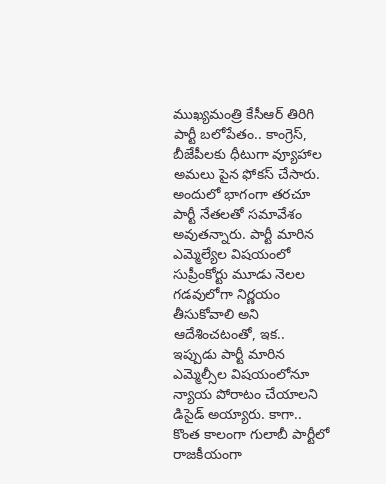ముఖ్యమంత్రి కేసీఆర్ తిరిగి పార్టీ బలోపేతం.. కాంగ్రెస్, బీజేపీలకు ధీటుగా వ్యూహాల అమలు పైన ఫోకస్ చేసారు. అందులో భాగంగా తరచూ పార్టీ నేతలతో సమావేశం అవుతన్నారు. పార్టీ మారిన ఎమ్మెల్యేల విషయంలో సుప్రీంకోర్టు మూడు నెలల గడవులోగా నిర్ణయం తీసుకోవాలి అని ఆదేశించటంతో, ఇక.. ఇప్పుడు పార్టీ మారిన ఎమ్మెల్సీల విషయంలోనూ న్యాయ పోరాటం చేయాలని డిసైడ్ అయ్యారు. కాగా.. కొంత కాలంగా గులాబీ పార్టీలో రాజకీయంగా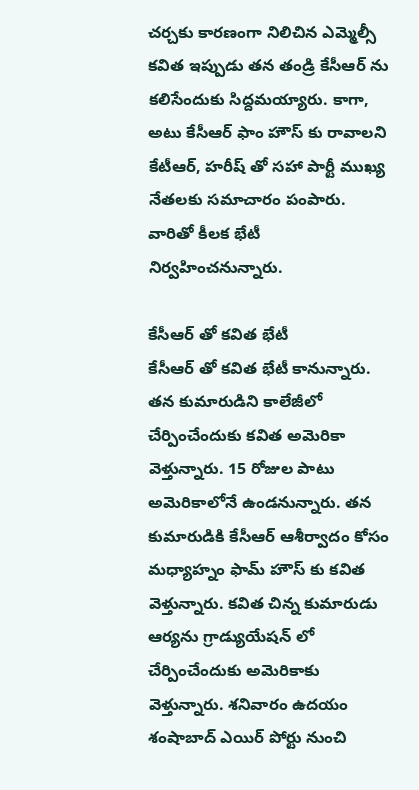చర్చకు కారణంగా నిలిచిన ఎమ్మెల్సీ కవిత ఇప్పుడు తన తండ్రి కేసీఆర్ ను కలిసేందుకు సిద్దమయ్యారు. కాగా, అటు కేసీఆర్ ఫాం హౌస్ కు రావాలని కేటీఆర్, హరీష్ తో సహా పార్టీ ముఖ్య నేతలకు సమాచారం పంపారు. వారితో కీలక భేటీ నిర్వహించనున్నారు.

కేసీఆర్ తో కవిత భేటీ
కేసీఆర్ తో కవిత భేటీ కానున్నారు. తన కుమారుడిని కాలేజీలో చేర్పించేందుకు కవిత అమెరికా వెళ్తున్నారు. 15 రోజుల పాటు అమెరికాలోనే ఉండనున్నారు. తన కుమారుడికి కేసీఆర్ ఆశీర్వాదం కోసం మధ్యాహ్నం ఫామ్ హౌస్ కు కవిత వెళ్తున్నారు. కవిత చిన్న కుమారుడు ఆర్యను గ్రాడ్యుయేషన్ లో చేర్పించేందుకు అమెరికాకు వెళ్తున్నారు. శనివారం ఉదయం శంషాబాద్ ఎయిర్ పోర్టు నుంచి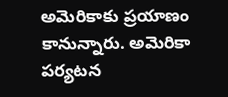అమెరికాకు ప్రయాణం కానున్నారు. అమెరికా పర్యటన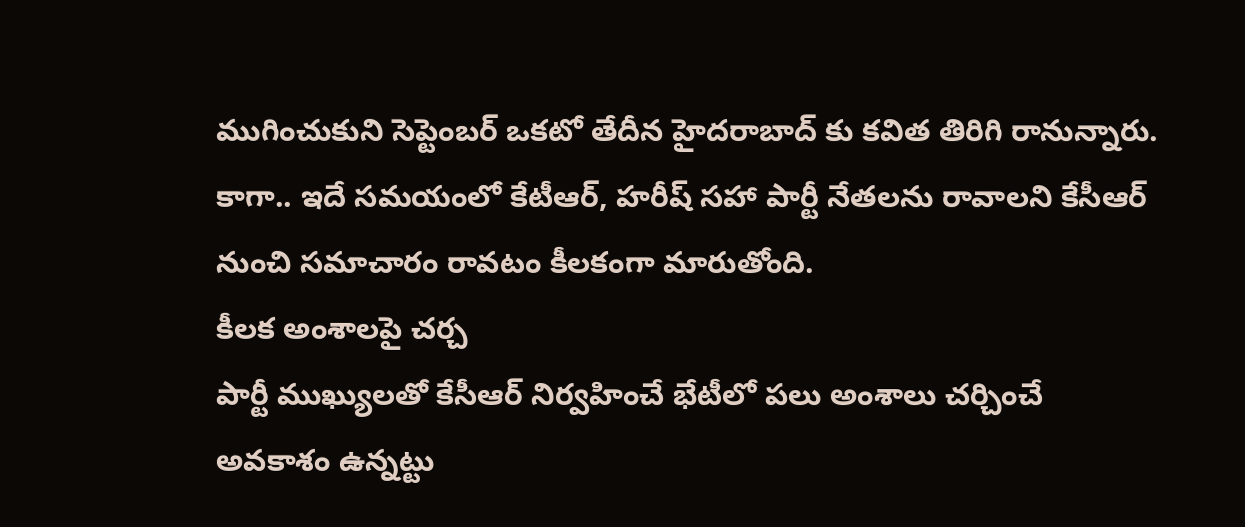ముగించుకుని సెప్టెంబర్ ఒకటో తేదీన హైదరాబాద్ కు కవిత తిరిగి రానున్నారు. కాగా.. ఇదే సమయంలో కేటీఆర్, హరీష్ సహా పార్టీ నేతలను రావాలని కేసీఆర్ నుంచి సమాచారం రావటం కీలకంగా మారుతోంది.
కీలక అంశాలపై చర్చ
పార్టీ ముఖ్యులతో కేసీఆర్ నిర్వహించే భేటీలో పలు అంశాలు చర్చించే అవకాశం ఉన్నట్టు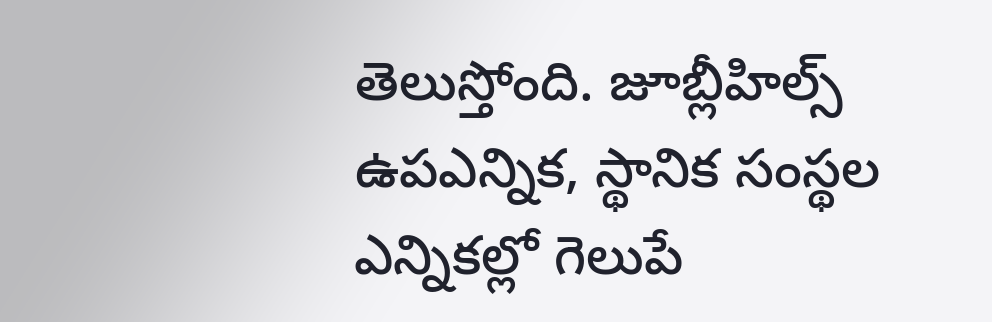తెలుస్తోంది. జూబ్లీహిల్స్ ఉపఎన్నిక, స్థానిక సంస్థల ఎన్నికల్లో గెలుపే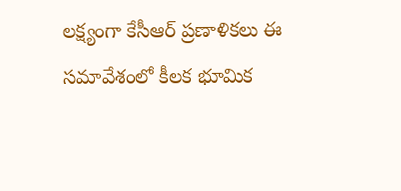లక్ష్యంగా కేసీఆర్ ప్రణాళికలు ఈ సమావేశంలో కీలక భూమిక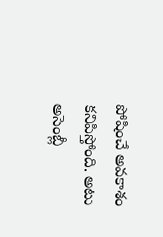పోషించే అవకాశం కనిపిస్తోంది. అటు అసెంబ్లీ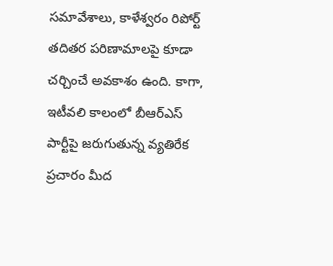సమావేశాలు, కాళేశ్వరం రిపోర్ట్ తదితర పరిణామాలపై కూడా చర్చించే అవకాశం ఉంది. కాగా, ఇటీవలి కాలంలో బీఆర్ఎస్ పార్టీపై జరుగుతున్న వ్యతిరేక ప్రచారం మీద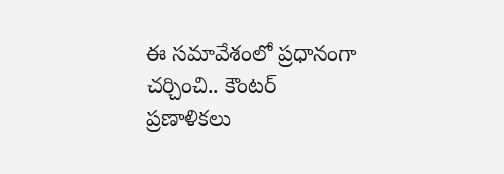ఈ సమావేశంలో ప్రధానంగా చర్చించి.. కౌంటర్ ప్రణాళికలు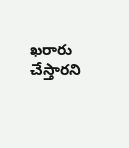ఖరారు చేస్తారని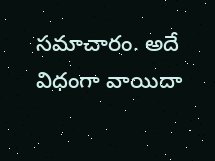సమాచారం. అదే విధంగా వాయిదా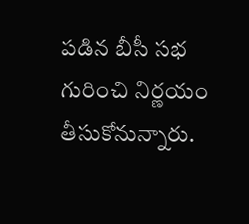పడిన బీసీ సభ గురించి నిర్ణయం తీసుకోనున్నారు.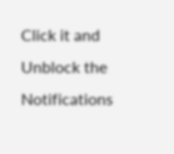Click it and Unblock the Notifications